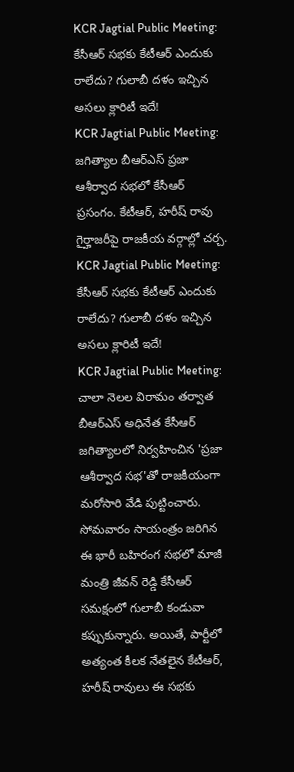KCR Jagtial Public Meeting: కేసీఆర్ సభకు కేటీఆర్ ఎందుకు రాలేదు? గులాబీ దళం ఇచ్చిన అసలు క్లారిటీ ఇదే!
KCR Jagtial Public Meeting: జగిత్యాల బీఆర్ఎస్ ప్రజా ఆశీర్వాద సభలో కేసీఆర్ ప్రసంగం. కేటీఆర్, హరీష్ రావు గైర్హాజరీపై రాజకీయ వర్గాల్లో చర్చ.
KCR Jagtial Public Meeting: కేసీఆర్ సభకు కేటీఆర్ ఎందుకు రాలేదు? గులాబీ దళం ఇచ్చిన అసలు క్లారిటీ ఇదే!
KCR Jagtial Public Meeting: చాలా నెలల విరామం తర్వాత బీఆర్ఎస్ అధినేత కేసీఆర్ జగిత్యాలలో నిర్వహించిన 'ప్రజా ఆశీర్వాద సభ'తో రాజకీయంగా మరోసారి వేడి పుట్టించారు. సోమవారం సాయంత్రం జరిగిన ఈ భారీ బహిరంగ సభలో మాజీ మంత్రి జీవన్ రెడ్డి కేసీఆర్ సమక్షంలో గులాబీ కండువా కప్పుకున్నారు. అయితే, పార్టీలో అత్యంత కీలక నేతలైన కేటీఆర్, హరీష్ రావులు ఈ సభకు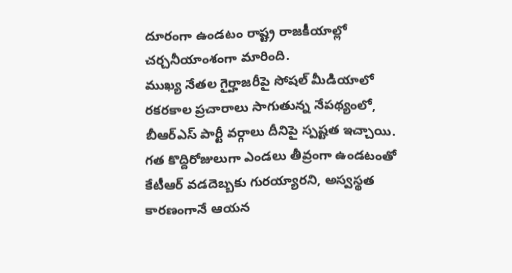దూరంగా ఉండటం రాష్ట్ర రాజకీయాల్లో చర్చనీయాంశంగా మారింది.
ముఖ్య నేతల గైర్హాజరీపై సోషల్ మీడియాలో రకరకాల ప్రచారాలు సాగుతున్న నేపథ్యంలో, బీఆర్ఎస్ పార్టీ వర్గాలు దీనిపై స్పష్టత ఇచ్చాయి. గత కొద్దిరోజులుగా ఎండలు తీవ్రంగా ఉండటంతో కేటీఆర్ వడదెబ్బకు గురయ్యారని, అస్వస్థత కారణంగానే ఆయన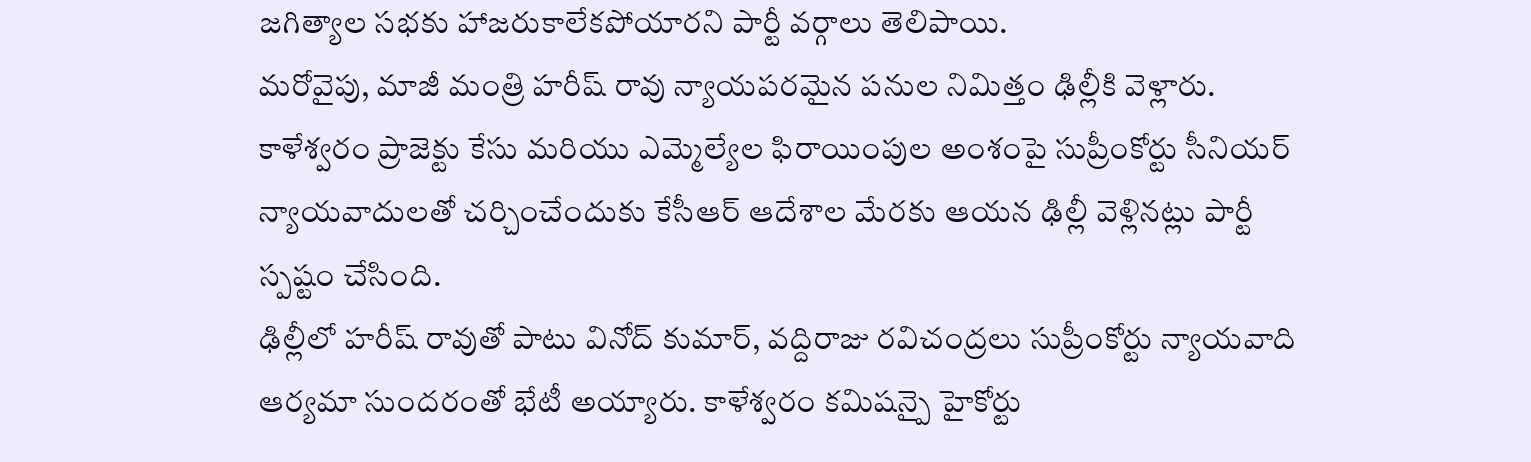జగిత్యాల సభకు హాజరుకాలేకపోయారని పార్టీ వర్గాలు తెలిపాయి.
మరోవైపు, మాజీ మంత్రి హరీష్ రావు న్యాయపరమైన పనుల నిమిత్తం ఢిల్లీకి వెళ్లారు. కాళేశ్వరం ప్రాజెక్టు కేసు మరియు ఎమ్మెల్యేల ఫిరాయింపుల అంశంపై సుప్రీంకోర్టు సీనియర్ న్యాయవాదులతో చర్చించేందుకు కేసీఆర్ ఆదేశాల మేరకు ఆయన ఢిల్లీ వెళ్లినట్లు పార్టీ స్పష్టం చేసింది.
ఢిల్లీలో హరీష్ రావుతో పాటు వినోద్ కుమార్, వద్దిరాజు రవిచంద్రలు సుప్రీంకోర్టు న్యాయవాది ఆర్యమా సుందరంతో భేటీ అయ్యారు. కాళేశ్వరం కమిషన్పై హైకోర్టు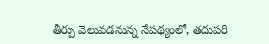తీర్పు వెలువడనున్న నేపథ్యంలో, తదుపరి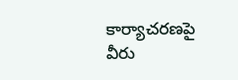కార్యాచరణపై వీరు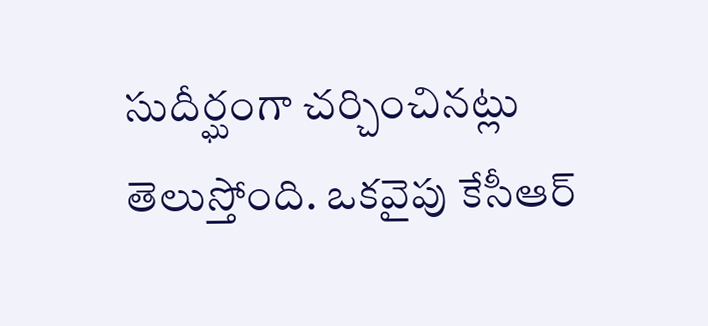సుదీర్ఘంగా చర్చించినట్లు తెలుస్తోంది. ఒకవైపు కేసీఆర్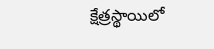క్షేత్రస్థాయిలో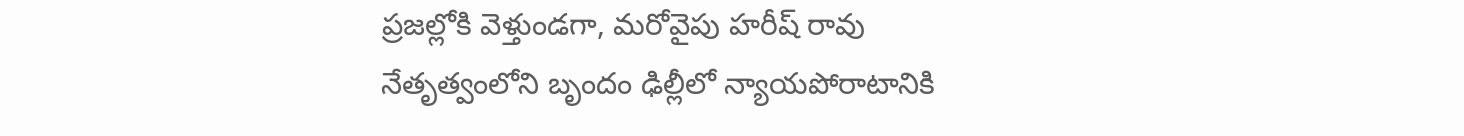ప్రజల్లోకి వెళ్తుండగా, మరోవైపు హరీష్ రావు నేతృత్వంలోని బృందం ఢిల్లీలో న్యాయపోరాటానికి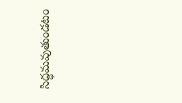సిద్ధమవుతుండటం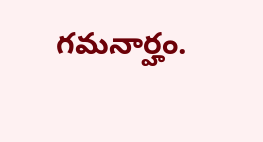గమనార్హం.